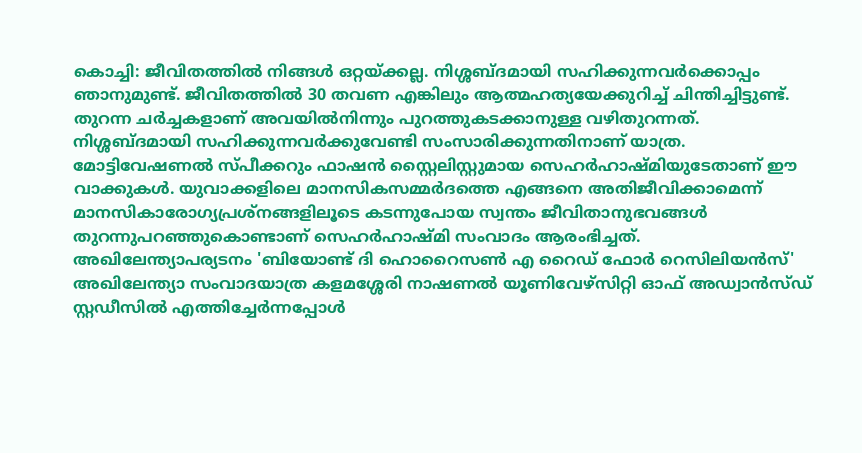കൊച്ചി: ജീവിതത്തിൽ നിങ്ങൾ ഒറ്റയ്ക്കല്ല. നിശ്ശബ്ദമായി സഹിക്കുന്നവർക്കൊപ്പം ഞാനുമുണ്ട്. ജീവിതത്തിൽ 30 തവണ എങ്കിലും ആത്മഹത്യയേക്കുറിച്ച് ചിന്തിച്ചിട്ടുണ്ട്. തുറന്ന ചർച്ചകളാണ് അവയിൽനിന്നും പുറത്തുകടക്കാനുള്ള വഴിതുറന്നത്. നിശ്ശബ്ദമായി സഹിക്കുന്നവർക്കുവേണ്ടി സംസാരിക്കുന്നതിനാണ് യാത്ര. മോട്ടിവേഷണൽ സ്പീക്കറും ഫാഷൻ സ്റ്റൈലിസ്റ്റുമായ സെഹർഹാഷ്മിയുടേതാണ് ഈ വാക്കുകൾ. യുവാക്കളിലെ മാനസികസമ്മർദത്തെ എങ്ങനെ അതിജീവിക്കാമെന്ന് മാനസികാരോഗ്യപ്രശ്നങ്ങളിലൂടെ കടന്നുപോയ സ്വന്തം ജീവിതാനുഭവങ്ങൾ തുറന്നുപറഞ്ഞുകൊണ്ടാണ് സെഹർഹാഷ്മി സംവാദം ആരംഭിച്ചത്. അഖിലേന്ത്യാപര്യടനം 'ബിയോണ്ട് ദി ഹൊറൈസൺ എ റൈഡ് ഫോർ റെസിലിയൻസ്' അഖിലേന്ത്യാ സംവാദയാത്ര കളമശ്ശേരി നാഷണൽ യൂണിവേഴ്‌സിറ്റി ഓഫ് അഡ്വാൻസ്ഡ് സ്റ്റഡീസിൽ എത്തിച്ചേർന്നപ്പോൾ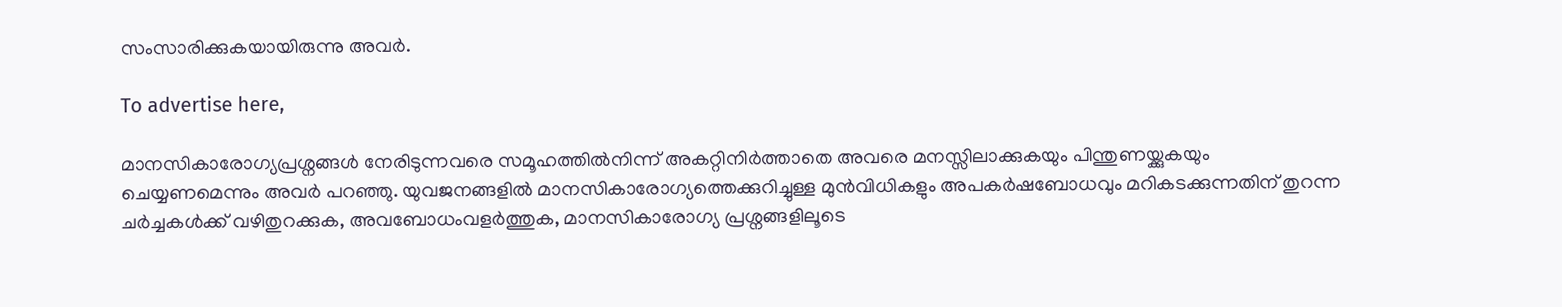സംസാരിക്കുകയായിരുന്നു അവർ.

To advertise here,

മാനസികാരോഗ്യപ്രശ്നങ്ങൾ നേരിടുന്നവരെ സമൂഹത്തിൽനിന്ന് അകറ്റിനിർത്താതെ അവരെ മനസ്സിലാക്കുകയും പിന്തുണയ്ക്കുകയും ചെയ്യണമെന്നും അവർ പറഞ്ഞു. യുവജനങ്ങളിൽ മാനസികാരോഗ്യത്തെക്കുറിച്ചുള്ള മുൻവിധികളും അപകർഷബോധവും മറികടക്കുന്നതിന് തുറന്ന ചർച്ചകൾക്ക് വഴിതുറക്കുക, അവബോധംവളർത്തുക, മാനസികാരോഗ്യ പ്രശ്നങ്ങളിലൂടെ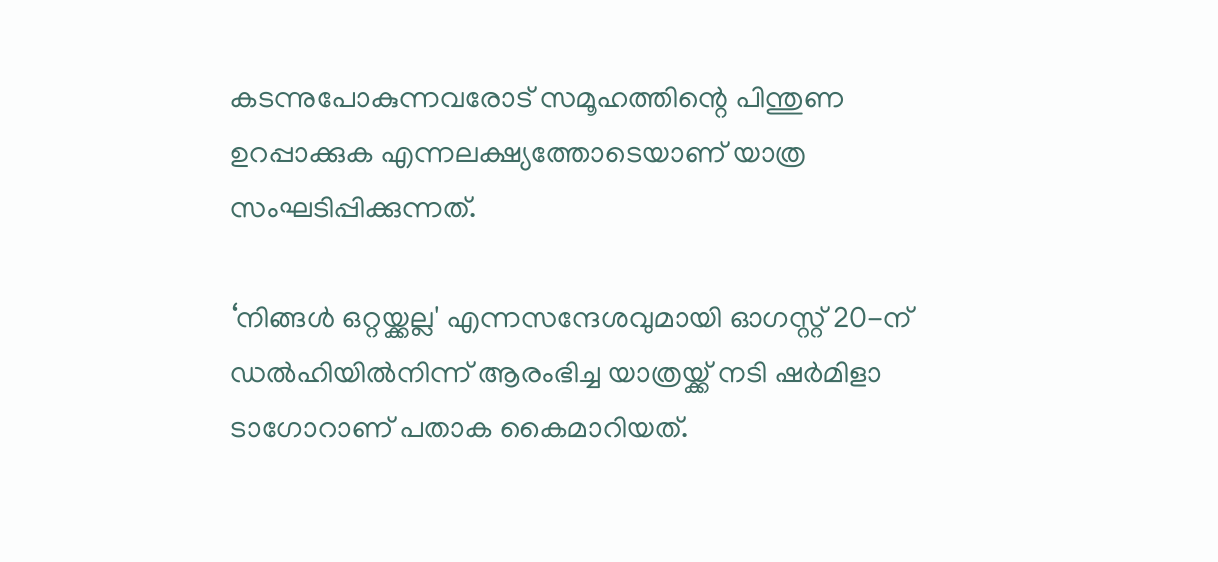കടന്നുപോകുന്നവരോട് സമൂഹത്തിന്റെ പിന്തുണ ഉറപ്പാക്കുക എന്നലക്ഷ്യത്തോടെയാണ് യാത്ര സംഘടിപ്പിക്കുന്നത്.

‘നിങ്ങൾ ഒറ്റയ്ക്കല്ല' എന്നസന്ദേശവുമായി ഓഗസ്റ്റ് 20-ന് ഡൽഹിയിൽനിന്ന് ആരംഭിച്ച യാത്രയ്ക്ക് നടി ഷർമിളാ ടാഗോറാണ് പതാക കൈമാറിയത്.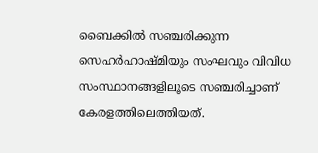ബൈക്കിൽ സഞ്ചരിക്കുന്ന സെഹർഹാഷ്മിയും സംഘവും വിവിധ സംസ്ഥാനങ്ങളിലൂടെ സഞ്ചരിച്ചാണ് കേരളത്തിലെത്തിയത്.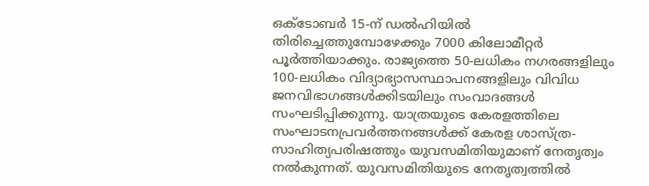ഒക്ടോബർ 15-ന് ഡൽഹിയിൽ തിരിച്ചെത്തുമ്പോഴേക്കും 7000 കിലോമീറ്റർ പൂർത്തിയാക്കും. രാജ്യത്തെ 50-ലധികം നഗരങ്ങളിലും 100-ലധികം വിദ്യാഭ്യാസസ്ഥാപനങ്ങളിലും വിവിധ ജനവിഭാഗങ്ങൾക്കിടയിലും സംവാദങ്ങൾ സംഘടിപ്പിക്കുന്നു. യാത്രയുടെ കേരളത്തിലെ സംഘാടനപ്രവർത്തനങ്ങൾക്ക് കേരള ശാസ്ത്ര-സാഹിത്യപരിഷത്തും യുവസമിതിയുമാണ് നേതൃത്വം നൽകുന്നത്. യുവസമിതിയുടെ നേതൃത്വത്തിൽ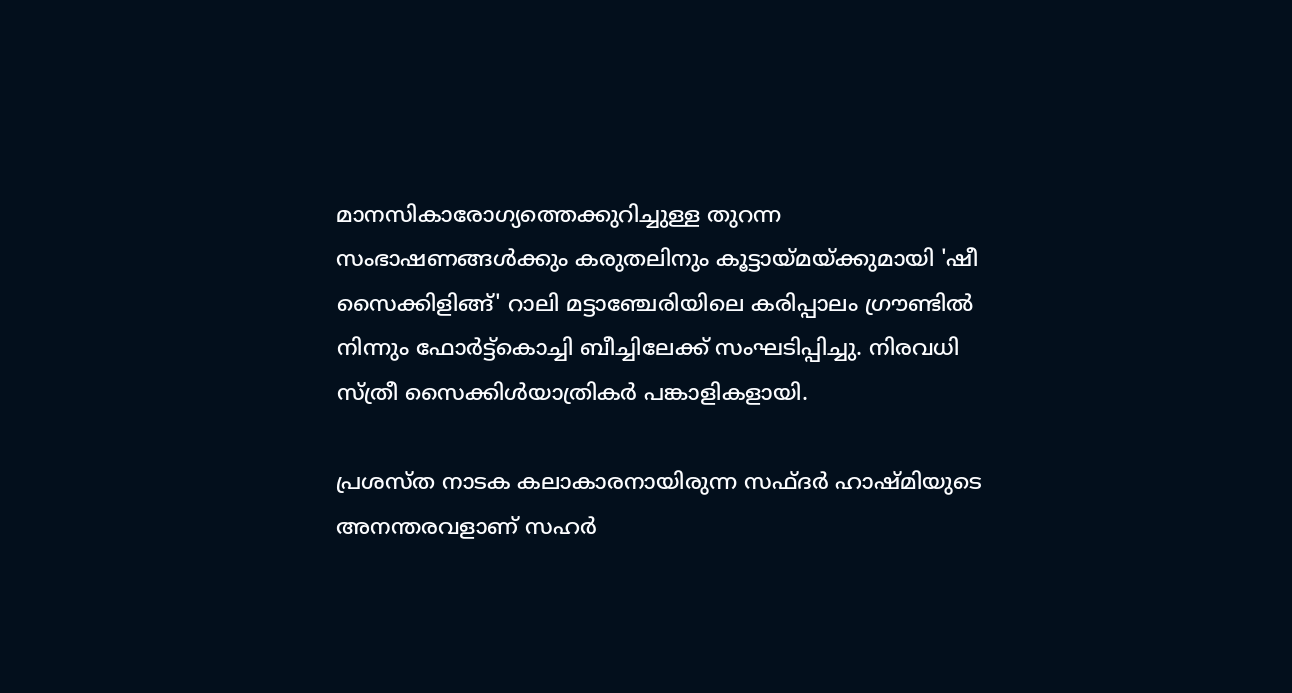മാനസികാരോഗ്യത്തെക്കുറിച്ചുള്ള തുറന്ന സംഭാഷണങ്ങൾക്കും കരുതലിനും കൂട്ടായ്മയ്ക്കുമായി 'ഷീ സൈക്കിളിങ്ങ്' റാലി മട്ടാഞ്ചേരിയിലെ കരിപ്പാലം ഗ്രൗണ്ടിൽ നിന്നും ഫോർട്ട്കൊച്ചി ബീച്ചിലേക്ക് സംഘടിപ്പിച്ചു. നിരവധി സ്ത്രീ സൈക്കിൾയാത്രികർ പങ്കാളികളായി.

പ്രശസ്ത നാടക കലാകാരനായിരുന്ന സഫ്ദർ ഹാഷ്മിയുടെ അനന്തരവളാണ് സഹർ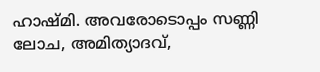ഹാഷ്മി. അവരോടൊപ്പം സണ്ണി ലോച, അമിത്യാദവ്,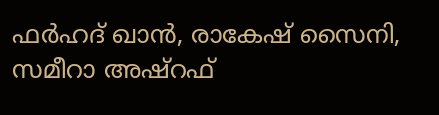ഫർഹദ് ഖാൻ, രാകേഷ് സൈനി, സമീറാ അഷ്റഫ്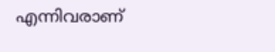എന്നിവരാണ്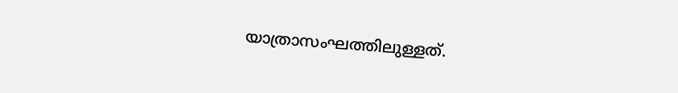യാത്രാസംഘത്തിലുള്ളത്.